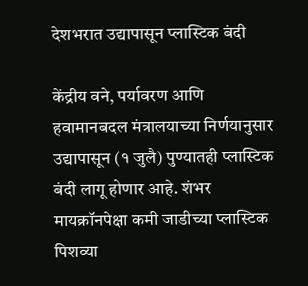देशभरात उद्यापासून प्लास्टिक बंदी

केंद्रीय वने, पर्यावरण आणि हवामानबदल मंत्रालयाच्या निर्णयानुसार उद्यापासून (१ जुलै) पुण्यातही प्लास्टिक बंदी लागू होणार आहे. शंभर मायक्रॉनपेक्षा कमी जाडीच्या प्लास्टिक पिशव्या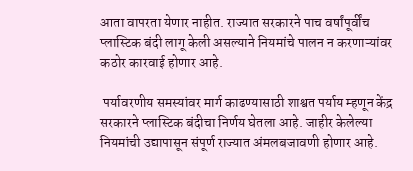आता वापरता येणार नाहीत. राज्यात सरकारने पाच वर्षांपूर्वींच प्लास्टिक बंदी लागू केली असल्याने नियमांचे पालन न करणाऱ्यांवर कठोर कारवाई होणार आहे.

 पर्यावरणीय समस्यांवर मार्ग काढण्यासाठी शाश्वत पर्याय म्हणून केंद्र सरकारने प्लास्टिक बंदीचा निर्णय घेतला आहे. जाहीर केलेल्या नियमांची उद्यापासून संपूर्ण राज्यात अंमलबजावणी होणार आहे.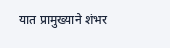यात प्रामुख्याने शंभर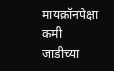मायक्रॉनपेक्षा कमी जाडीच्या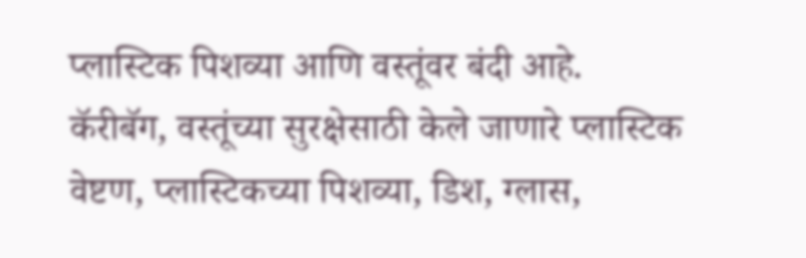प्लास्टिक पिशव्या आणि वस्तूंवर बंदी आहे. कॅरीबॅग, वस्तूंच्या सुरक्षेसाठी केले जाणारे प्लास्टिक वेष्टण, प्लास्टिकच्या पिशव्या, डिश, ग्लास,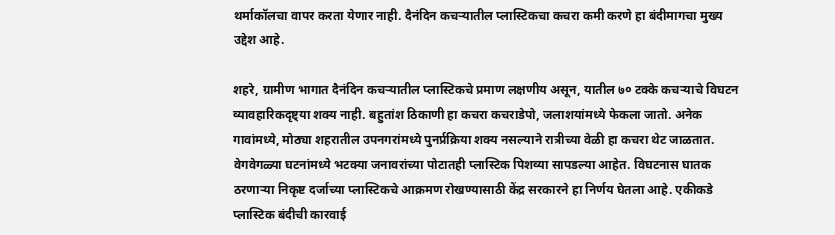थर्माकॉलचा वापर करता येणार नाही. दैनंदिन कचऱ्यातील प्लास्टिकचा कचरा कमी करणे हा बंदीमागचा मुख्य उद्देश आहे.

शहरे, ग्रामीण भागात दैनंदिन कचऱ्यातील प्लास्टिकचे प्रमाण लक्षणीय असून, यातील ७० टक्के कचऱ्याचे विघटन व्यावहारिकदृष्ट्या शक्य नाही. बहुतांश ठिकाणी हा कचरा कचराडेपो, जलाशयांमध्ये फेकला जातो. अनेक गावांमध्ये, मोठ्या शहरातील उपनगरांमध्ये पुनर्प्रक्रिया शक्य नसल्याने रात्रीच्या वेळी हा कचरा थेट जाळतात. वेगवेगळ्या घटनांमध्ये भटक्या जनावरांच्या पोटातही प्लास्टिक पिशव्या सापडल्या आहेत. विघटनास घातक ठरणाऱ्या निकृष्ट दर्जाच्या प्लास्टिकचे आक्रमण रोखण्यासाठी केंद्र सरकारने हा निर्णय घेतला आहे. एकीकडे प्लास्टिक बंदीची कारवाई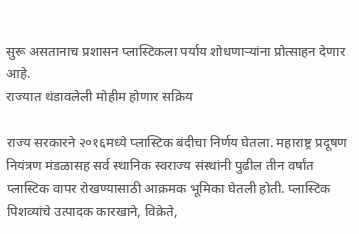सुरू असतानाच प्रशासन प्लास्टिकला पर्याय शोधणाऱ्यांना प्रोत्साहन देणार आहे.
राज्यात थंडावलेली मोहीम होणार सक्रिय

राज्य सरकारने २०१६मध्ये प्लास्टिक बंदीचा निर्णय घेतला. महाराष्ट्र प्रदूषण नियंत्रण मंडळासह सर्व स्थानिक स्वराज्य संस्थांनी पुढील तीन वर्षांत प्लास्टिक वापर रोखण्यासाठी आक्रमक भूमिका घेतली होती. प्लास्टिक पिशव्यांचे उत्पादक कारखाने, विक्रेते,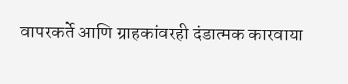वापरकर्ते आणि ग्राहकांवरही दंडात्मक कारवाया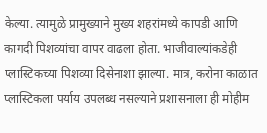केल्या. त्यामुळे प्रामुख्याने मुख्य शहरांमध्ये कापडी आणि कागदी पिशव्यांचा वापर वाढला होता. भाजीवाल्यांकडेही प्लास्टिकच्या पिशव्या दिसेनाशा झाल्या. मात्र, करोना काळात प्लास्टिकला पर्याय उपलब्ध नसल्याने प्रशासनाला ही मोहीम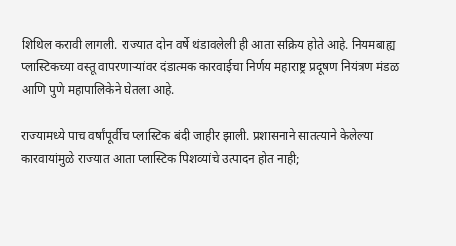शिथिल करावी लागली. राज्यात दोन वर्षे थंडावलेली ही आता सक्रिय होते आहे. नियमबाह्य प्लास्टिकच्या वस्तू वापरणाऱ्यांवर दंडात्मक कारवाईचा निर्णय महाराष्ट्र प्रदूषण नियंत्रण मंडळ आणि पुणे महापालिकेने घेतला आहे.

राज्यामध्ये पाच वर्षांपूर्वीच प्लास्टिक बंदी जाहीर झाली. प्रशासनाने सातत्याने केलेल्या कारवायांमुळे राज्यात आता प्लास्टिक पिशव्यांचे उत्पादन होत नाही;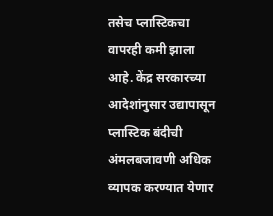तसेच प्लास्टिकचा वापरही कमी झाला आहे. केंद्र सरकारच्या आदेशांनुसार उद्यापासून प्लास्टिक बंदीची अंमलबजावणी अधिक व्यापक करण्यात येणार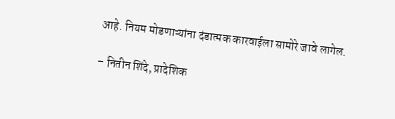आहे. नियम मोडणाऱ्यांना दंडात्मक कारवाईला सामोरे जावे लागेल.

– नितीन शिंदे, प्रादेशिक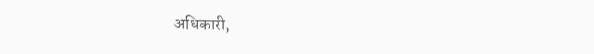अधिकारी,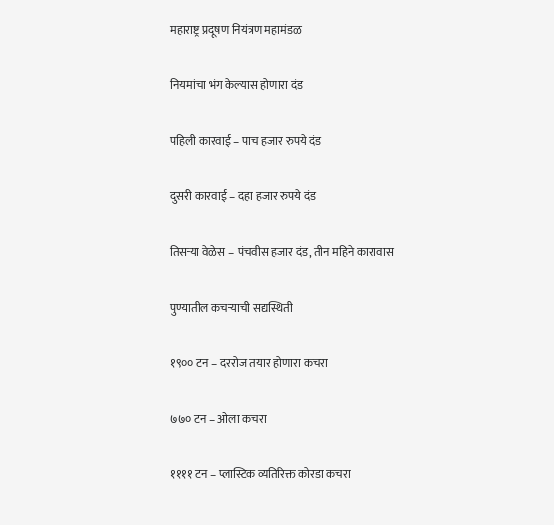महाराष्ट्र प्रदूषण नियंत्रण महामंडळ

नियमांचा भंग केल्यास होणारा दंड

पहिली कारवाई – पाच हजार रुपये दंड

दुसरी कारवाई – दहा हजार रुपये दंड

तिसऱ्या वेळेस – पंचवीस हजार दंड, तीन महिने कारावास

पुण्यातील कचऱ्याची सद्यस्थिती

१९०० टन – दररोज तयार होणारा कचरा

७७० टन – ओला कचरा

११११ टन – प्लास्टिक व्यतिरिक्त कोरडा कचरा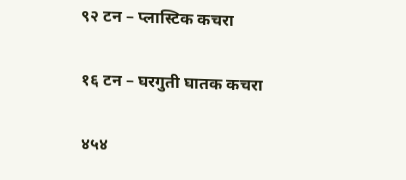९२ टन – प्लास्टिक कचरा

१६ टन – घरगुती घातक कचरा

४५४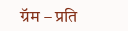ग्रॅम – प्रति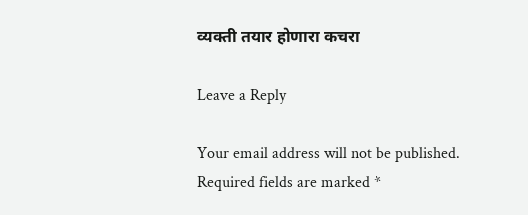व्यक्ती तयार होणारा कचरा

Leave a Reply

Your email address will not be published. Required fields are marked *